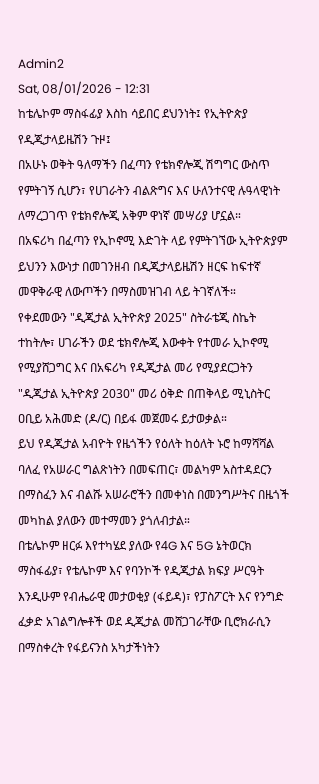Admin2
Sat, 08/01/2026 - 12:31
ከቴሌኮም ማስፋፊያ እስከ ሳይበር ደህንነት፤ የኢትዮጵያ የዲጂታላይዜሽን ጉዞ፤
በአሁኑ ወቅት ዓለማችን በፈጣን የቴክኖሎጂ ሽግግር ውስጥ የምትገኝ ሲሆን፣ የሀገራትን ብልጽግና እና ሁለንተናዊ ሉዓላዊነት ለማረጋገጥ የቴክኖሎጂ አቅም ዋነኛ መሣሪያ ሆኗል።
በአፍሪካ በፈጣን የኢኮኖሚ እድገት ላይ የምትገኘው ኢትዮጵያም ይህንን እውነታ በመገንዘብ በዲጂታላይዜሽን ዘርፍ ከፍተኛ መዋቅራዊ ለውጦችን በማስመዝገብ ላይ ትገኛለች።
የቀደመውን "ዲጂታል ኢትዮጵያ 2025" ስትራቴጂ ስኬት ተከትሎ፣ ሀገራችን ወደ ቴክኖሎጂ እውቀት የተመራ ኢኮኖሚ የሚያሸጋግር እና በአፍሪካ የዲጂታል መሪ የሚያደርጋትን "ዲጂታል ኢትዮጵያ 2030" መሪ ዕቅድ በጠቅላይ ሚኒስትር ዐቢይ አሕመድ (ዶ/ር) በይፋ መጀመሩ ይታወቃል።
ይህ የዲጂታል አብዮት የዜጎችን የዕለት ከዕለት ኑሮ ከማሻሻል ባለፈ የአሠራር ግልጽነትን በመፍጠር፣ መልካም አስተዳደርን በማስፈን እና ብልሹ አሠራሮችን በመቀነስ በመንግሥትና በዜጎች መካከል ያለውን መተማመን ያጎለብታል።
በቴሌኮም ዘርፉ እየተካሄደ ያለው የ4G እና 5G ኔትወርክ ማስፋፊያ፣ የቴሌኮም እና የባንኮች የዲጂታል ክፍያ ሥርዓት እንዲሁም የብሔራዊ መታወቂያ (ፋይዳ)፣ የፓስፖርት እና የንግድ ፈቃድ አገልግሎቶች ወደ ዲጂታል መሸጋገራቸው ቢሮክራሲን በማስቀረት የፋይናንስ አካታችነትን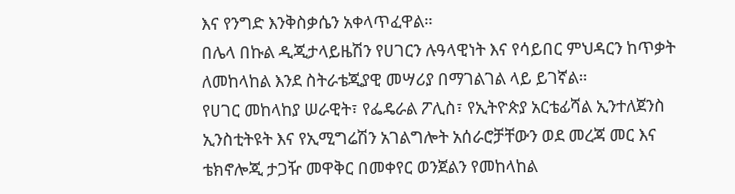እና የንግድ እንቅስቃሴን አቀላጥፈዋል።
በሌላ በኩል ዲጂታላይዜሽን የሀገርን ሉዓላዊነት እና የሳይበር ምህዳርን ከጥቃት ለመከላከል እንደ ስትራቴጂያዊ መሣሪያ በማገልገል ላይ ይገኛል።
የሀገር መከላከያ ሠራዊት፣ የፌዴራል ፖሊስ፣ የኢትዮጵያ አርቴፊሻል ኢንተለጀንስ ኢንስቲትዩት እና የኢሚግሬሽን አገልግሎት አሰራሮቻቸውን ወደ መረጃ መር እና ቴክኖሎጂ ታጋዥ መዋቅር በመቀየር ወንጀልን የመከላከል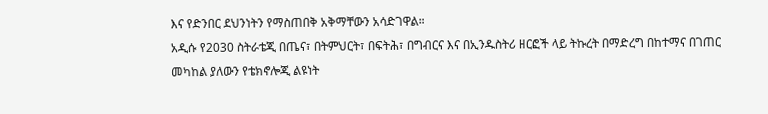እና የድንበር ደህንነትን የማስጠበቅ አቅማቸውን አሳድገዋል።
አዲሱ የ2030 ስትራቴጂ በጤና፣ በትምህርት፣ በፍትሕ፣ በግብርና እና በኢንዱስትሪ ዘርፎች ላይ ትኩረት በማድረግ በከተማና በገጠር መካከል ያለውን የቴክኖሎጂ ልዩነት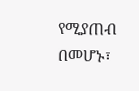የሚያጠብ በመሆኑ፣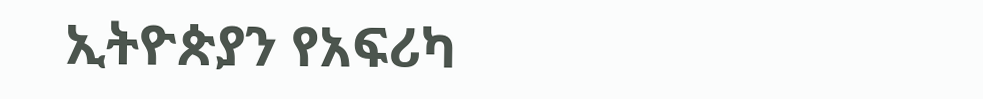ኢትዮጵያን የአፍሪካ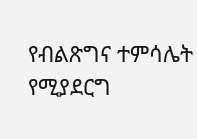የብልጽግና ተምሳሌት የሚያደርግ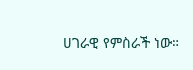ሀገራዊ የምስራች ነው።